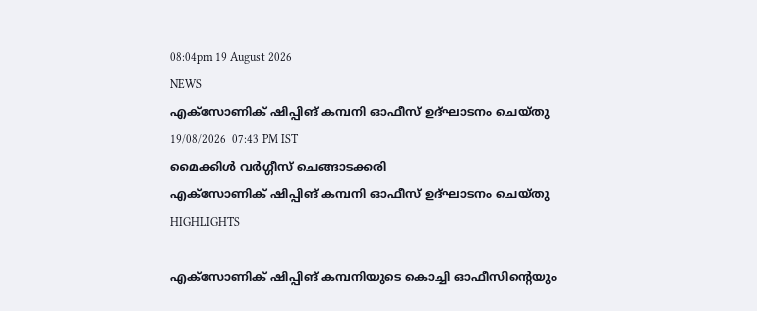08:04pm 19 August 2026
NEWS
എക്‌സോണിക് ഷിപ്പിങ് കമ്പനി ഓഫീസ് ഉദ്ഘാടനം ചെയ്തു
19/08/2026  07:43 PM IST
മൈക്കിൾ വർഗ്ഗീസ് ചെങ്ങാടക്കരി
എക്‌സോണിക് ഷിപ്പിങ് കമ്പനി ഓഫീസ് ഉദ്ഘാടനം ചെയ്തു
HIGHLIGHTS

എക്‌സോണിക് ഷിപ്പിങ് കമ്പനിയുടെ കൊച്ചി ഓഫീസിന്റെയും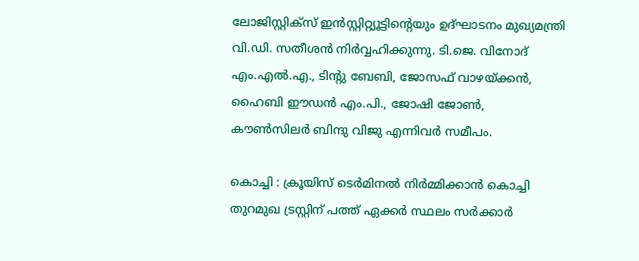ലോജിസ്റ്റിക്സ് ഇൻസ്റ്റിറ്റ്യൂട്ടിന്റെയും ഉദ്ഘാടനം മുഖ്യമന്ത്രി വി.ഡി. സതീശന്‍ നിര്‍വ്വഹിക്കുന്നു. ടി.ജെ. വിനോദ് എം.എൽ.എ., ടിന്റു ബേബി, ജോസഫ് വാഴയ്ക്കൻ, ഹൈബി ഈഡൻ എം.പി., ജോഷി ജോൺ, കൗണ്‍സിലര്‍ ബിന്ദു വിജു എന്നിവര്‍ സമീപം.

കൊച്ചി : ക്രൂയിസ് ടെര്‍മിനല്‍ നിര്‍മ്മിക്കാന്‍ കൊച്ചി തുറമുഖ ട്രസ്റ്റിന് പത്ത് ഏക്കര്‍ സ്ഥലം സര്‍ക്കാര്‍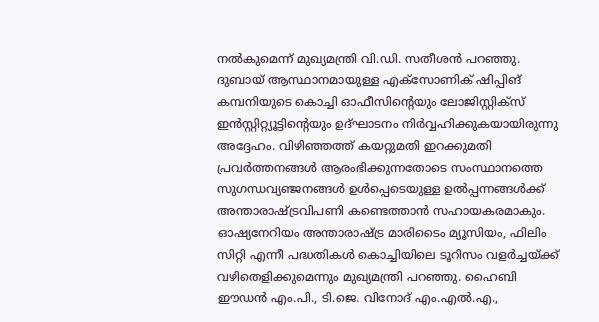നല്‍കുമെന്ന് മുഖ്യമന്ത്രി വി.ഡി. സതീശന്‍ പറഞ്ഞു. ദുബായ് ആസ്ഥാനമായുള്ള എക്‌സോണിക് ഷിപ്പിങ് കമ്പനിയുടെ കൊച്ചി ഓഫീസിന്റെയും ലോജിസ്റ്റിക്സ് ഇൻസ്റ്റിറ്റ്യൂട്ടിന്റെയും ഉദ്ഘാടനം നിര്‍വ്വഹിക്കുകയായിരുന്നു അദ്ദേഹം. വിഴിഞ്ഞത്ത് കയറ്റുമതി ഇറക്കുമതി പ്രവർത്തനങ്ങള്‍ ആരംഭിക്കുന്നതോടെ സംസ്ഥാനത്തെ സുഗന്ധവ്യഞ്ജനങ്ങള്‍ ഉള്‍പ്പെടെയുള്ള ഉല്‍പ്പന്നങ്ങള്‍ക്ക് അന്താരാഷ്ട്രവിപണി കണ്ടെത്താന്‍ സഹായകരമാകും. ഓഷ്യനേറിയം അന്താരാഷ്ട്ര മാരിടൈം മ്യൂസിയം, ഫിലിം സിറ്റി എന്നീ പദ്ധതികള്‍ കൊച്ചിയിലെ ടൂറിസം വളര്‍ച്ചയ്ക്ക് വഴിതെളിക്കുമെന്നും മുഖ്യമന്ത്രി പറഞ്ഞു. ഹൈബി ഈഡൻ എം.പി., ടി.ജെ. വിനോദ് എം.എൽ.എ.,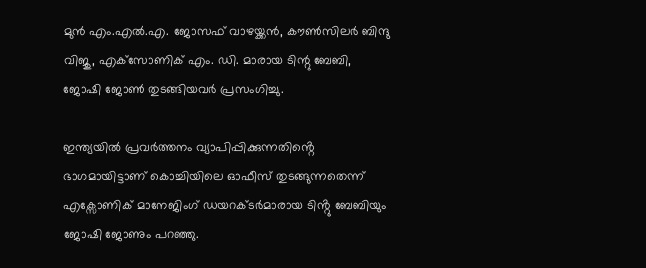മുൻ എം.എൽ.എ. ജോസഫ് വാഴയ്ക്കൻ, കൗണ്‍സിലര്‍ ബിന്ദു വിജു, എക്‌സോണിക് എം. ഡി. മാരായ ടിന്റു ബേബി, ജോഷി ജോൺ തുടങ്ങിയവർ പ്രസംഗിച്ചു.

ഇന്ത്യയിൽ പ്രവർത്തനം വ്യാപിപ്പിക്കുന്നതിൻ്റെ ഭാഗമായിട്ടാണ് കൊച്ചിയിലെ ഓഫീസ് തുടങ്ങുന്നതെന്ന് എക്സോണിക് മാനേജിംഗ് ഡയറക്ടർമാരായ ടിൻ്റു ബേബിയും ജോഷി ജോണും പറഞ്ഞു.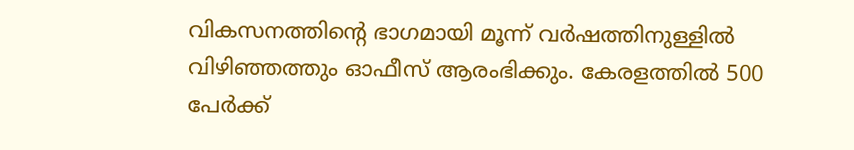വികസനത്തിൻ്റെ ഭാഗമായി മൂന്ന് വർഷത്തിനുള്ളിൽ വിഴിഞ്ഞത്തും ഓഫീസ് ആരംഭിക്കും. കേരളത്തിൽ 500 പേർക്ക്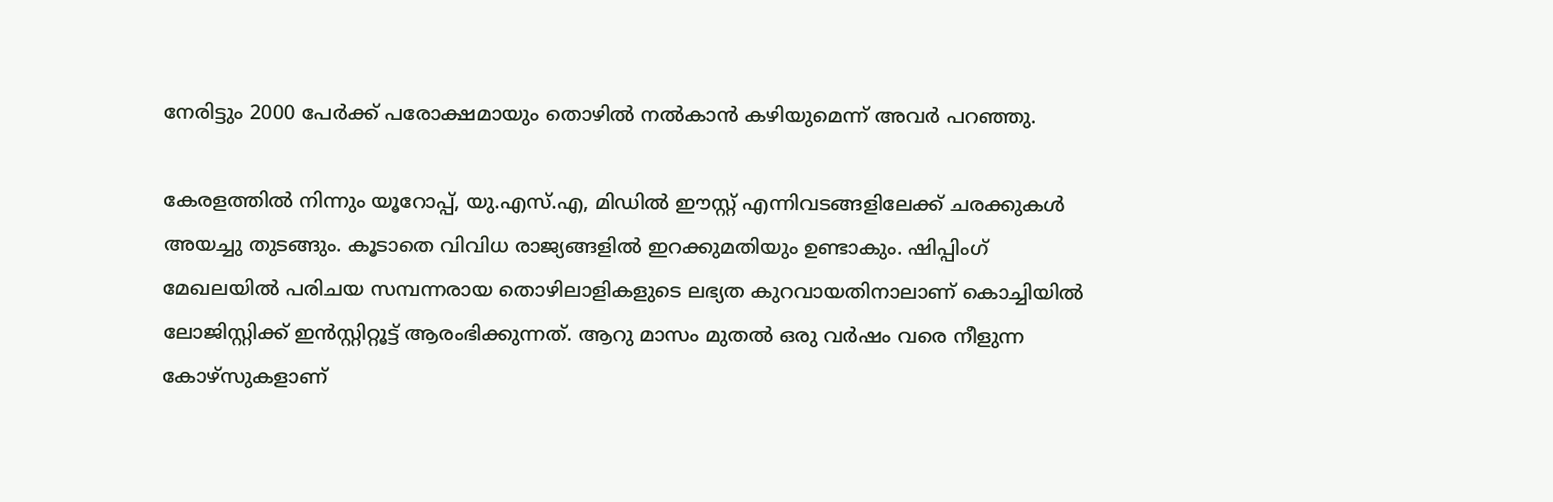നേരിട്ടും 2000 പേർക്ക് പരോക്ഷമായും തൊഴിൽ നൽകാൻ കഴിയുമെന്ന് അവർ പറഞ്ഞു.

കേരളത്തിൽ നിന്നും യൂറോപ്പ്, യു.എസ്.എ, മിഡിൽ ഈസ്റ്റ് എന്നിവടങ്ങളിലേക്ക് ചരക്കുകൾ അയച്ചു തുടങ്ങും. കൂടാതെ വിവിധ രാജ്യങ്ങളിൽ ഇറക്കുമതിയും ഉണ്ടാകും. ഷിപ്പിംഗ് മേഖലയിൽ പരിചയ സമ്പന്നരായ തൊഴിലാളികളുടെ ലഭ്യത കുറവായതിനാലാണ് കൊച്ചിയിൽ ലോജിസ്റ്റിക്ക് ഇൻസ്റ്റിറ്റൂട്ട് ആരംഭിക്കുന്നത്. ആറു മാസം മുതല്‍ ഒരു വർഷം വരെ നീളുന്ന കോഴ്‌സുകളാണ്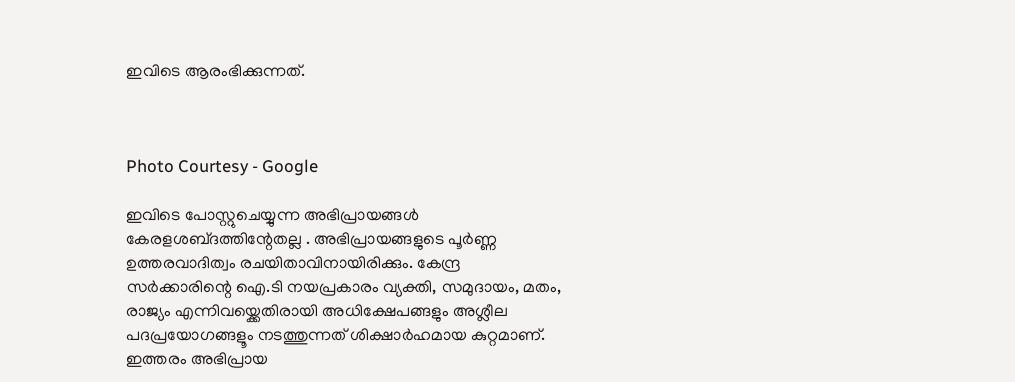ഇവിടെ ആരംഭിക്കുന്നത്.



Photo Courtesy - Google

ഇവിടെ പോസ്റ്റുചെയ്യുന്ന അഭിപ്രായങ്ങള്‍ കേരളശബ്‌ദത്തിന്റേതല്ല . അഭിപ്രായങ്ങളുടെ പൂര്‍ണ്ണ ഉത്തരവാദിത്വം രചയിതാവിനായിരിക്കും. കേന്ദ്ര സർക്കാരിന്റെ ഐ.ടി നയപ്രകാരം വ്യക്തി, സമുദായം, മതം, രാജ്യം എന്നിവയ്ക്കെതിരായി അധിക്ഷേപങ്ങളും അശ്ലീല പദപ്രയോഗങ്ങളൂം നടത്തുന്നത് ശിക്ഷാര്‍ഹമായ കുറ്റമാണ്. ഇത്തരം അഭിപ്രായ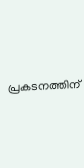പ്രകടനത്തിന്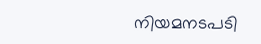നിയമനടപടി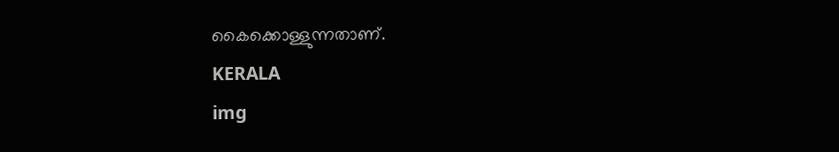കൈക്കൊള്ളുന്നതാണ്.
KERALA
img